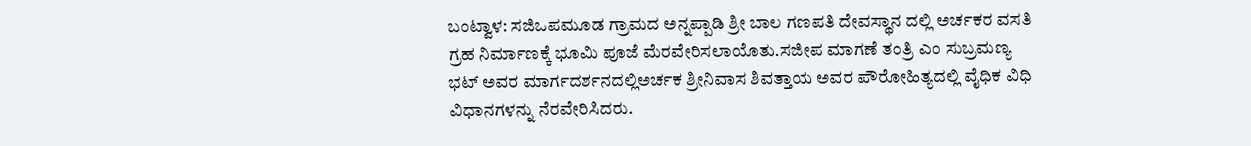ಬಂಟ್ವಾಳ: ಸಜಿಒಪಮೂಡ ಗ್ರಾಮದ ಅನ್ನಪ್ಪಾಡಿ ಶ್ರೀ ಬಾಲ ಗಣಪತಿ ದೇವಸ್ಥಾನ ದಲ್ಲಿ ಅರ್ಚಕರ ವಸತಿ ಗ್ರಹ ನಿರ್ಮಾಣಕ್ಕೆ ಭೂಮಿ ಪೂಜೆ ಮೆರವೇರಿಸಲಾಯೊತು.ಸಜೀಪ ಮಾಗಣೆ ತಂತ್ರಿ ಎಂ ಸುಬ್ರಮಣ್ಯ ಭಟ್ ಅವರ ಮಾರ್ಗದರ್ಶನದಲ್ಲಿ‌ಅರ್ಚಕ ಶ್ರೀನಿವಾಸ ಶಿವತ್ತಾಯ ಅವರ ಪೌರೋಹಿತ್ಯದಲ್ಲಿ ವೈಧಿಕ ವಿಧಿ  ವಿಧಾನಗಳನ್ನು ನೆರವೇರಿಸಿದರು.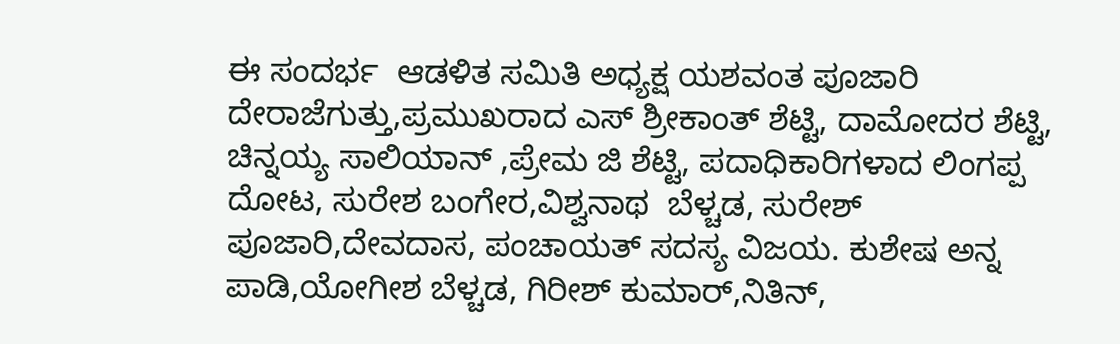ಈ ಸಂದರ್ಭ  ಆಡಳಿತ ಸಮಿತಿ ಅಧ್ಯಕ್ಷ ಯಶವಂತ ಪೂಜಾರಿ ದೇರಾಜೆಗುತ್ತು,ಪ್ರಮುಖರಾದ ಎಸ್ ಶ್ರೀಕಾಂತ್ ಶೆಟ್ಟಿ, ದಾಮೋದರ ಶೆಟ್ಟಿ, ಚಿನ್ನಯ್ಯ ಸಾಲಿಯಾನ್ ,ಪ್ರೇಮ ಜಿ ಶೆಟ್ಟಿ, ಪದಾಧಿಕಾರಿಗಳಾದ ಲಿಂಗಪ್ಪ ದೋಟ, ಸುರೇಶ ಬಂಗೇರ,ವಿಶ್ವನಾಥ  ಬೆಳ್ಚಡ, ಸುರೇಶ್ ಪೂಜಾರಿ,ದೇವದಾಸ, ಪಂಚಾಯತ್ ಸದಸ್ಯ ವಿಜಯ. ಕುಶೇಷ ಅನ್ನ ಪಾಡಿ,ಯೋಗೀಶ ಬೆಳ್ಚಡ, ಗಿರೀಶ್ ಕುಮಾರ್,ನಿತಿನ್,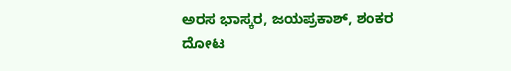ಅರಸ ಭಾಸ್ಕರ, ಜಯಪ್ರಕಾಶ್, ಶಂಕರ ದೋಟ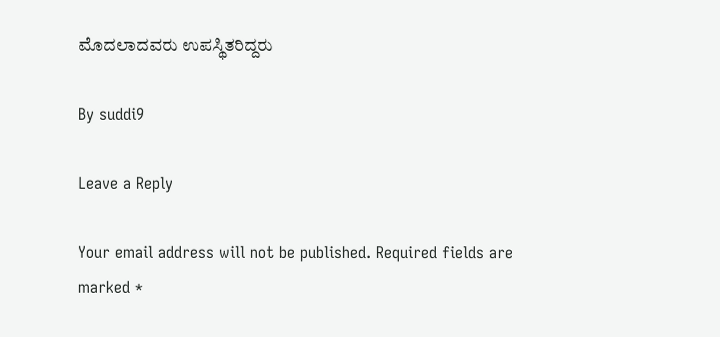ಮೊದಲಾದವರು ಉಪಸ್ಥಿತರಿದ್ದರು

By suddi9

Leave a Reply

Your email address will not be published. Required fields are marked *